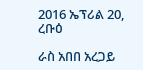2016 ኤፕሪል 20, ረቡዕ

ራስ አበበ አረጋይ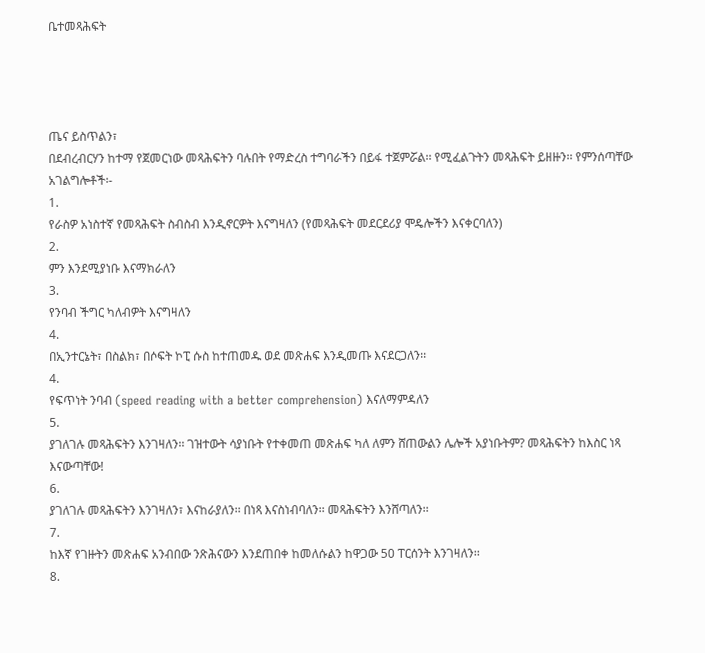ቤተመጻሕፍት




ጤና ይስጥልን፣
በደብረብርሃን ከተማ የጀመርነው መጻሕፍትን ባሉበት የማድረስ ተግባራችን በይፋ ተጀምሯል፡፡ የሚፈልጉትን መጻሕፍት ይዘዙን፡፡ የምንሰጣቸው አገልግሎቶች፡-
1.
የራስዎ አነስተኛ የመጻሕፍት ስብስብ እንዲኖርዎት እናግዛለን (የመጻሕፍት መደርደሪያ ሞዴሎችን እናቀርባለን)
2.
ምን እንደሚያነቡ እናማክራለን
3.
የንባብ ችግር ካለብዎት እናግዛለን
4.
በኢንተርኔት፣ በስልክ፣ በሶፍት ኮፒ ሱስ ከተጠመዱ ወደ መጽሐፍ እንዲመጡ እናደርጋለን፡፡
4.
የፍጥነት ንባብ (speed reading with a better comprehension) እናለማምዳለን
5.
ያገለገሉ መጻሕፍትን እንገዛለን፡፡ ገዝተውት ሳያነቡት የተቀመጠ መጽሐፍ ካለ ለምን ሸጠውልን ሌሎች አያነቡትም? መጻሕፍትን ከእስር ነጻ እናውጣቸው!
6.
ያገለገሉ መጻሕፍትን እንገዛለን፣ እናከራያለን፡፡ በነጻ እናስነብባለን፡፡ መጻሕፍትን እንሸጣለን፡፡
7.
ከእኛ የገዙትን መጽሐፍ አንብበው ንጽሕናውን እንደጠበቀ ከመለሱልን ከዋጋው 50 ፐርሰንት እንገዛለን፡፡
8.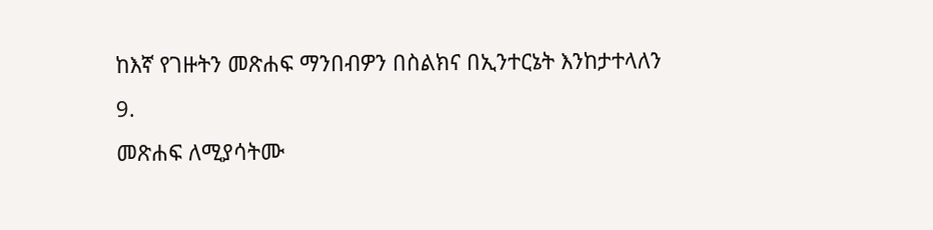ከእኛ የገዙትን መጽሐፍ ማንበብዎን በስልክና በኢንተርኔት እንከታተላለን
9.
መጽሐፍ ለሚያሳትሙ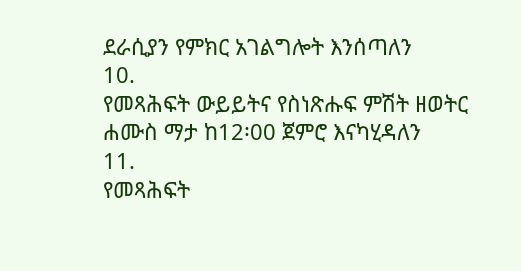ደራሲያን የምክር አገልግሎት እንሰጣለን
10.
የመጻሕፍት ውይይትና የስነጽሑፍ ምሽት ዘወትር ሐሙስ ማታ ከ12፡00 ጀምሮ እናካሂዳለን
11.
የመጻሕፍት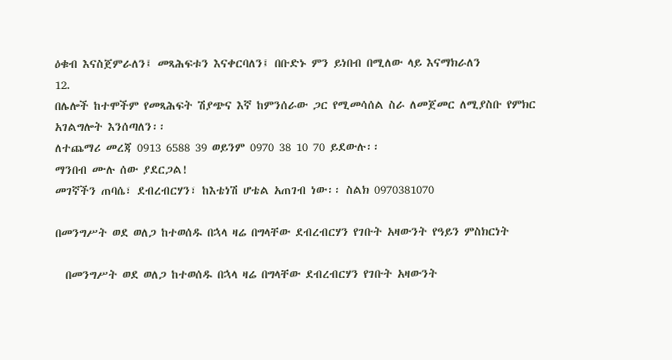ዕቁብ እናስጀምራለን፤ መጻሕፍቱን እናቀርባለን፤ በቡድኑ ምን ይነበብ በሚለው ላይ እናማክራለን
12.
በሌሎች ከተሞችም የመጻሕፍት ሽያጭና እኛ ከምንሰራው ጋር የሚመሳሰል ስራ ለመጀመር ለሚያስቡ የምክር አገልግሎት እንሰጣለን፡፡
ለተጨማሪ መረጃ 0913 6588 39 ወይንም 0970 38 10 70 ይደውሉ፡፡
ማንበብ ሙሉ ሰው ያደርጋል!
መገኛችን ጠባሴ፣ ደብረብርሃን፣ ከእቴነሽ ሆቴል አጠገብ ነው፡፡ ስልክ 0970381070

በመንግሥት ወደ ወለጋ ከተወሰዱ በኋላ ዛሬ በግላቸው ደብረብርሃን የገቡት አዛውንት የዓይን ምስክርነት

  በመንግሥት ወደ ወለጋ ከተወሰዱ በኋላ ዛሬ በግላቸው ደብረብርሃን የገቡት አዛውንት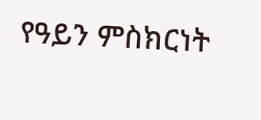የዓይን ምስክርነት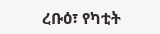ረቡዕ፣ የካቲት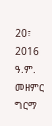20፣ 2016 ዓ.ም. መዘምር ግርማ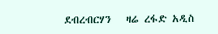ደብረብርሃን   ዛሬ ረፋድ አዲስ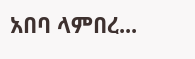አበባ ላምበረ...